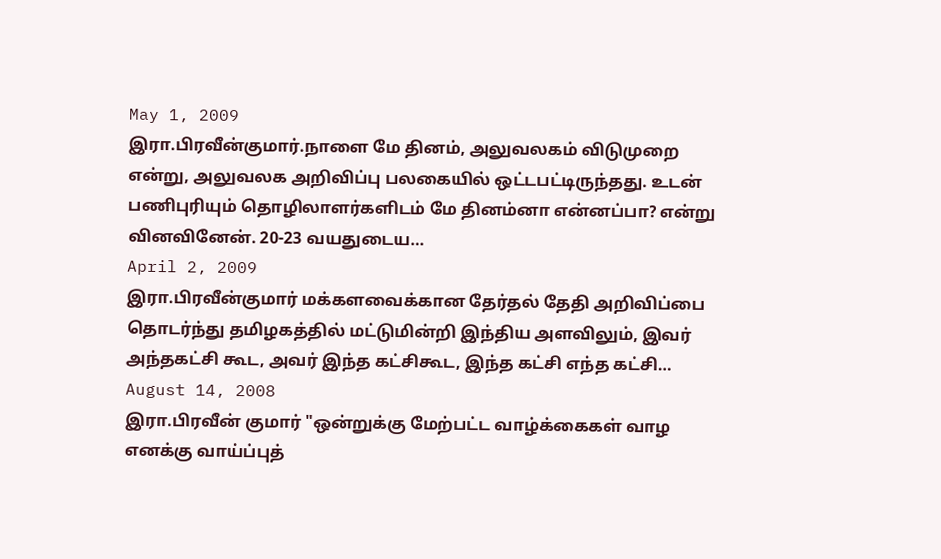May 1, 2009
இரா.பிரவீன்குமார்.நாளை மே தினம், அலுவலகம் விடுமுறை என்று, அலுவலக அறிவிப்பு பலகையில் ஒட்டபட்டிருந்தது. உடன் பணிபுரியும் தொழிலாளர்களிடம் மே தினம்னா என்னப்பா? என்று வினவினேன். 20-23 வயதுடைய…
April 2, 2009
இரா.பிரவீன்குமார் மக்களவைக்கான தேர்தல் தேதி அறிவிப்பை தொடர்ந்து தமிழகத்தில் மட்டுமின்றி இந்திய அளவிலும், இவர் அந்தகட்சி கூட, அவர் இந்த கட்சிகூட, இந்த கட்சி எந்த கட்சி…
August 14, 2008
இரா.பிரவீன் குமார் "ஒன்றுக்கு மேற்பட்ட வாழ்க்கைகள் வாழ எனக்கு வாய்ப்புத்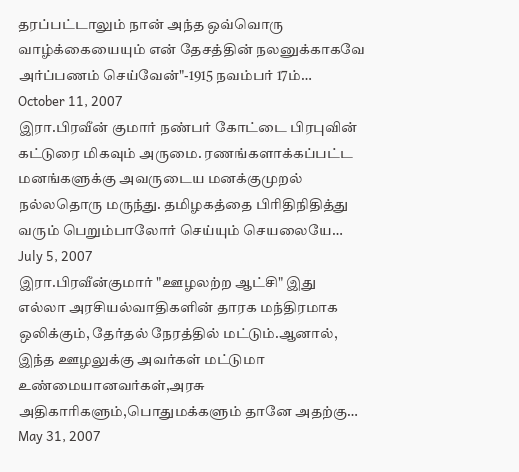தரப்பட்டாலும் நான் அந்த ஒவ்வொரு வாழ்க்கையையும் என் தேசத்தின் நலனுக்காகவே அர்ப்பணம் செய்வேன்"-1915 நவம்பர் 17ம்…
October 11, 2007
இரா.பிரவீன் குமார் நண்பர் கோட்டை பிரபுவின் கட்டுரை மிகவும் அருமை. ரணங்களாக்கப்பட்ட மனங்களுக்கு அவருடைய மனக்குமுறல் நல்லதொரு மருந்து. தமிழகத்தை பிரிதிநிதித்து வரும் பெறும்பாலோர் செய்யும் செயலையே…
July 5, 2007
இரா.பிரவீன்குமார் "ஊழலற்ற ஆட்சி" இது எல்லா அரசியல்வாதிகளின் தாரக மந்திரமாக ஒலிக்கும், தேர்தல் நேரத்தில் மட்டும்.ஆனால், இந்த ஊழலுக்கு அவர்கள் மட்டுமா உண்மையானவர்கள்,அரசு அதிகாரிகளும்,பொதுமக்களும் தானே அதற்கு…
May 31, 2007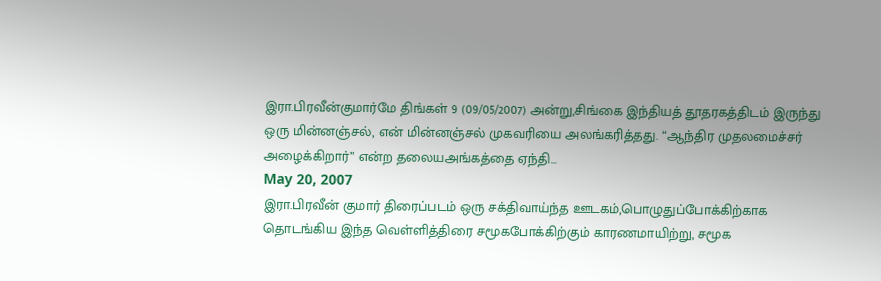இரா.பிரவீன்குமார்மே திங்கள் 9 (09/05/2007) அன்று,சிங்கை இந்தியத் தூதரகத்திடம் இருந்து ஒரு மின்னஞ்சல், என் மின்னஞ்சல் முகவரியை அலங்கரித்தது. “ஆந்திர முதலமைச்சர் அழைக்கிறார்” என்ற தலையஅங்கத்தை ஏந்தி…
May 20, 2007
இரா.பிரவீன் குமார் திரைப்படம் ஒரு சக்திவாய்ந்த ஊடகம்,பொழுதுப்போக்கிற்காக தொடங்கிய இந்த வெள்ளித்திரை சமூகபோக்கிற்கும் காரணமாயிற்று, சமூக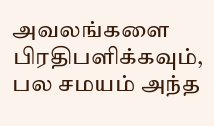அவலங்களை பிரதிபளிக்கவும், பல சமயம் அந்த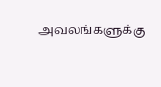அவலங்களுக்கு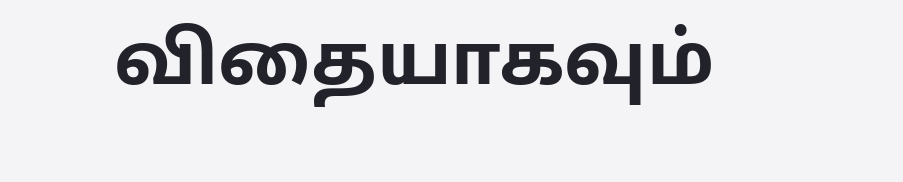விதையாகவும்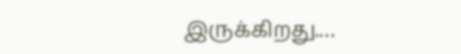இருக்கிறது.…